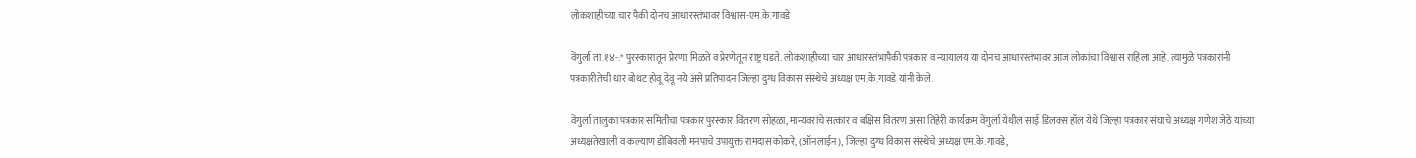लोकशाहीच्या चार पैकी दोनच आधारस्तंभावर विश्वास-एम.के.गावडे

वेंगुर्ला ता.१४-:* पुरस्कारातून प्रेरणा मिळते व प्रेरणेतून राष्ट्र घडते. लोकशाहीच्या चार आधारस्तंभापैकी पत्रकार व न्यायालय या दोनच आधारस्तंभावर आज लोकांचा विश्वास राहिला आहे. त्यामुळे पत्रकारांनी पत्रकारीतेची धार बोथट होवू देवू नये असे प्रतिपादन जिल्हा दुग्ध विकास संस्थेचे अध्यक्ष एम.के.गावडे यांनी केले.

वेंगुर्ला तालुका पत्रकार समितीचा पत्रकार पुरस्कार वितरण सोहळा, मान्यवरांचे सत्कार व बक्षिस वितरण असा तिहेरी कार्यक्रम वेंगुर्ला येथील साई डिलक्स हॉल येथे जिल्हा पत्रकार संघाचे अध्यक्ष गणेश जेठे यांच्या अध्यक्षतेखाली व कल्याण डोंबिवली मनपाचे उपायुक्त रामदास कोकरे, (ऑनलाईन), जिल्हा दुग्ध विकास संस्थेचे अध्यक्ष एम.के.गावडे,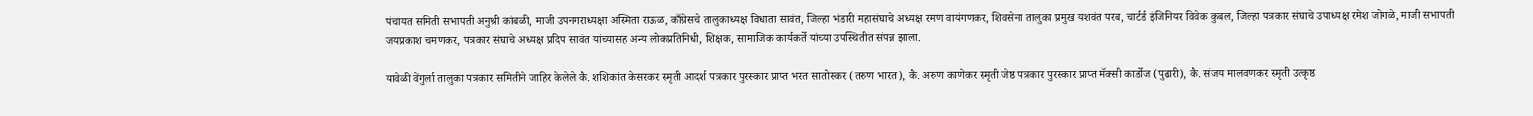पंचायत समिती सभापती अनुश्री कांबळी, माजी उपनगराध्यक्षा अस्मिता राऊळ, काँग्रेसचे तालुकाध्यक्ष विधाता सावंत, जिल्हा भंडारी महासंघाचे अध्यक्ष रमण वायंगणकर, शिवसेना तालुका प्रमुख यशवंत परब, चार्टर्ड इंजिनियर विवेक कुबल, जिल्हा पत्रकार संघाचे उपाध्यक्ष रमेश जोगळे, माजी सभापती जयप्रकाश चमणकर, पत्रकार संघाचे अध्यक्ष प्रदिप सावंत यांच्यासह अन्य लोकप्रतिनिधी, शिक्षक, सामाजिक कार्यकर्ते यांच्या उपस्थितीत संपन्न झाला.

यावेळी वेंगुर्ला तालुका पत्रकार समितीने जाहिर केलेले कै. शशिकांत केसरकर स्मृती आदर्श पत्रकार पुरस्कार प्राप्त भरत सातोस्कर (तरुण भारत), कै. अरुण काणेकर स्मृती जेष्ठ पत्रकार पुरस्कार प्राप्त मॅक्सी कार्डोज (पुढारी), कै. संजय मालवणकर स्मृती उत्कृष्ठ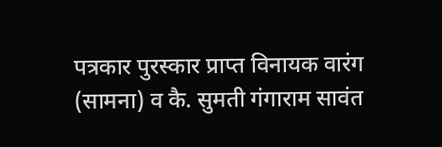पत्रकार पुरस्कार प्राप्त विनायक वारंग (सामना) व कै. सुमती गंगाराम सावंत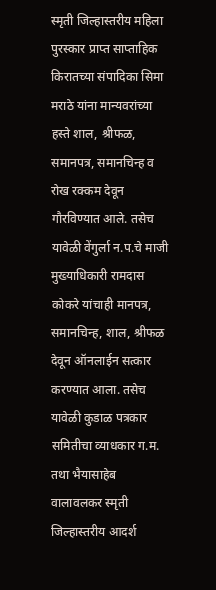स्मृती जिल्हास्तरीय महिला पुरस्कार प्राप्त साप्ताहिक किरातच्या संपादिका सिमा मराठे यांना मान्यवरांच्या हस्ते शाल, श्रीफळ, समानपत्र, समानचिन्ह व रोख रक्कम देवून गौरविण्यात आले. तसेच यावेळी वेंगुर्ला न.प.चे माजी मुख्याधिकारी रामदास कोकरे यांचाही मानपत्र, समानचिन्ह, शाल, श्रीफळ देवून ऑनलाईन सत्कार करण्यात आला. तसेच यावेळी कुडाळ पत्रकार समितीचा व्याधकार ग.म. तथा भैयासाहेब वालावलकर स्मृती जिल्हास्तरीय आदर्श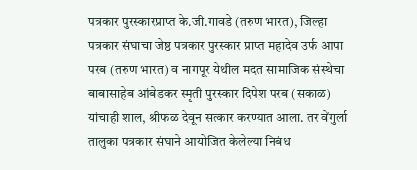पत्रकार पुरस्कारप्राप्त के.जी.गावडे (तरुण भारत), जिल्हा पत्रकार संघाचा जेष्ठ पत्रकार पुरस्कार प्राप्त महादेव उर्फ आपा परब (तरुण भारत) व नागपूर येथील मदत सामाजिक संस्थेचा बाबासाहेब आंबेडकर स्मृती पुरस्कार दिपेश परब (सकाळ) यांचाही शाल, श्रीफळ देवून सत्कार करण्यात आला. तर वेंगुर्ला तालुका पत्रकार संघाने आयोजित केलेल्या निबंध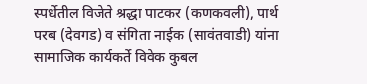स्पर्धेतील विजेते श्रद्धा पाटकर (कणकवली), पार्थ परब (देवगड) व संगिता नाईक (सावंतवाडी) यांना सामाजिक कार्यकर्ते विवेक कुबल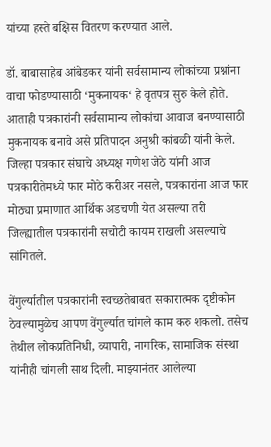यांच्या हस्ते बक्षिस वितरण करण्यात आले.

डॉ. बाबासाहेब आंबेडकर यांनी सर्वसामान्य लोकांच्या प्रश्नांना वाचा फोडण्यासाठी ‘मुकनायक‘ हे वृतपत्र सुरु केले होते. आताही पत्रकारांनी सर्वसामान्य लोकांचा आवाज बनण्यासाठी मुकनायक बनावे असे प्रतिपादन अनुश्री कांबळी यांनी केले. जिल्हा पत्रकार संघाचे अध्यक्ष गणेश जेठे यांनी आज पत्रकारीतेमध्ये फार मोठे करीअर नसले, पत्रकारांना आज फार मोठ्या प्रमाणात आर्थिक अडचणी येत असल्या तरी जिल्ह्यातील पत्रकारांनी सचोटी कायम राखली असल्याचे सांगितले.

वेंगुर्ल्यातील पत्रकारांनी स्वच्छतेबाबत सकारात्मक दृष्टीकोन ठेवल्यामुळेच आपण वेंगुर्ल्यात चांगले काम करु शकलो. तसेच तेथील लोकप्रतिनिधी, व्यापारी, नागरिक, सामाजिक संस्था यांनीही चांगली साथ दिली. माझ्यानंतर आलेल्या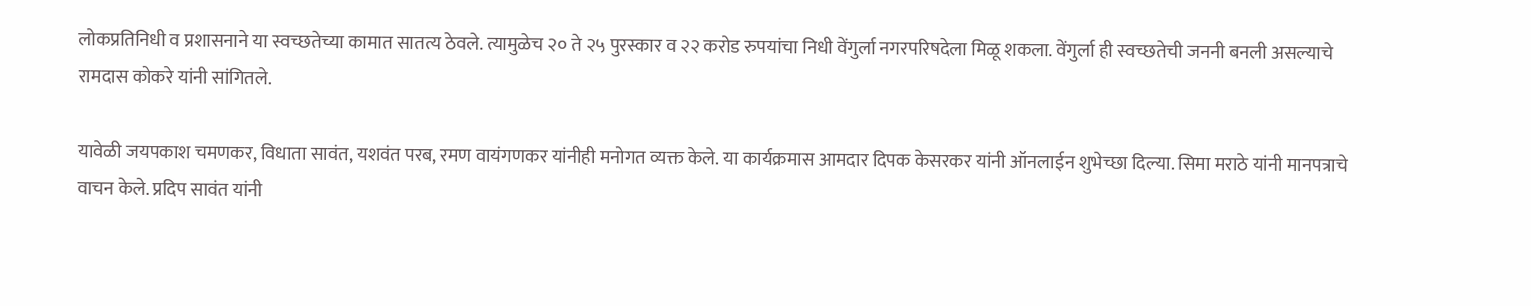लोकप्रतिनिधी व प्रशासनाने या स्वच्छतेच्या कामात सातत्य ठेवले. त्यामुळेच २० ते २५ पुरस्कार व २२ करोड रुपयांचा निधी वेंगुर्ला नगरपरिषदेला मिळू शकला. वेंगुर्ला ही स्वच्छतेची जननी बनली असल्याचे रामदास कोकरे यांनी सांगितले.

यावेळी जयपकाश चमणकर, विधाता सावंत, यशवंत परब, रमण वायंगणकर यांनीही मनोगत व्यक्त केले. या कार्यक्रमास आमदार दिपक केसरकर यांनी ऑनलाईन शुभेच्छा दिल्या. सिमा मराठे यांनी मानपत्राचे वाचन केले. प्रदिप सावंत यांनी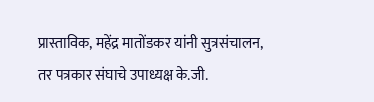प्रास्ताविक, महेंद्र मातोंडकर यांनी सुत्रसंचालन, तर पत्रकार संघाचे उपाध्यक्ष के.जी.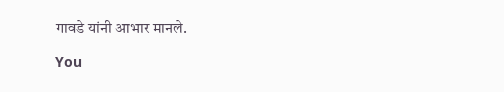गावडे यांनी आभार मानले.

You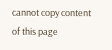cannot copy content of this page